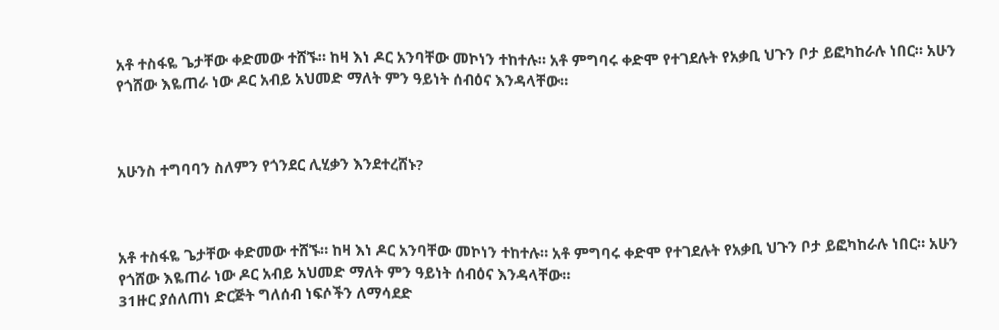አቶ ተስፋዬ ጌታቸው ቀድመው ተሸኙ። ከዛ እነ ዶር አንባቸው መኮነን ተከተሉ። አቶ ምግባሩ ቀድሞ የተገደሉት የአቃቢ ህጉን ቦታ ይፎካከራሉ ነበር። አሁን የጎሸው እዬጠራ ነው ዶር አብይ አህመድ ማለት ምን ዓይነት ሰብዕና እንዳላቸው።



አሁንስ ተግባባን ስለምን የጎንደር ሊሂቃን እንደተረሸኑ?



አቶ ተስፋዬ ጌታቸው ቀድመው ተሸኙ። ከዛ እነ ዶር አንባቸው መኮነን ተከተሉ። አቶ ምግባሩ ቀድሞ የተገደሉት የአቃቢ ህጉን ቦታ ይፎካከራሉ ነበር። አሁን የጎሸው እዬጠራ ነው ዶር አብይ አህመድ ማለት ምን ዓይነት ሰብዕና እንዳላቸው።
31ዙር ያሰለጠነ ድርጅት ግለሰብ ነፍሶችን ለማሳደድ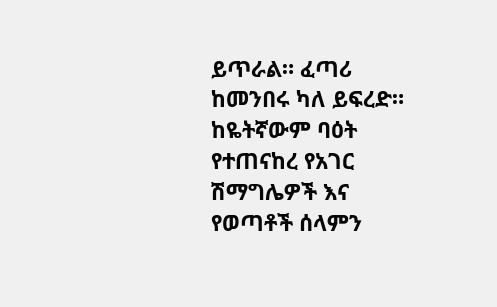ይጥራል። ፈጣሪ ከመንበሩ ካለ ይፍረድ።
ከዬትኛውም ባዕት የተጠናከረ የአገር ሽማግሌዎች እና የወጣቶች ሰላምን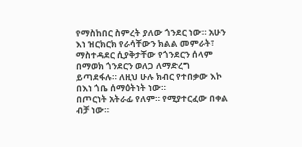የማስከበር ስምረት ያለው ጎንደር ነው። አሁን እነ ዝርክርክ የራሳቸውን ክልል መምራት፣ ማስተዳደር ሲያቅታቸው የጎንደርን ሰላም በማወክ ጎንደርን ወለጋ ለማድረግ ይጣደፋሉ። ለዚህ ሁሉ ክብር የተበቃው እኮ በእነ ጎቤ ሰማዕትነት ነው።
በጦርነት አትራፊ የለም። የሚያተርፈው በቀል ብቻ ነው።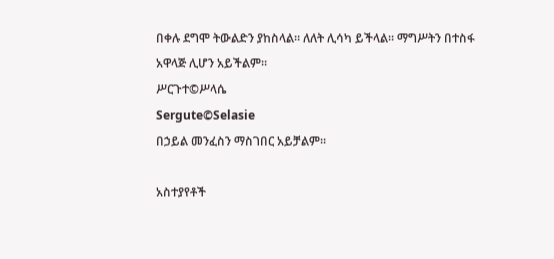በቀሉ ደግሞ ትውልድን ያከስላል። ለለት ሊሳካ ይችላል። ማግሥትን በተስፋ አዋላጅ ሊሆን አይችልም።
ሥርጉተ©ሥላሴ
Sergute©Selasie
በኃይል መንፈስን ማስገበር አይቻልም።

አስተያየቶች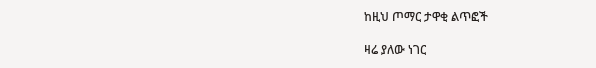ከዚህ ጦማር ታዋቂ ልጥፎች

ዛሬ ያለው ነገር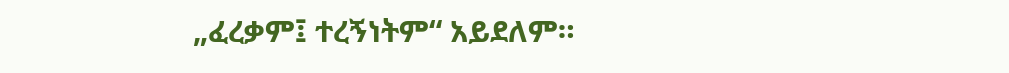„ፈረቃም፤ ተረኝነትም“ አይደለም።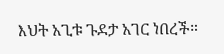እህት አጊቱ ጉደታ አገር ነበረች።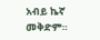አብይ ኬኛ መቅድም።